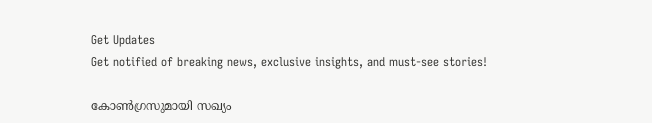Get Updates
Get notified of breaking news, exclusive insights, and must-see stories!

കോണ്‍ഗ്രസുമായി സഖ്യം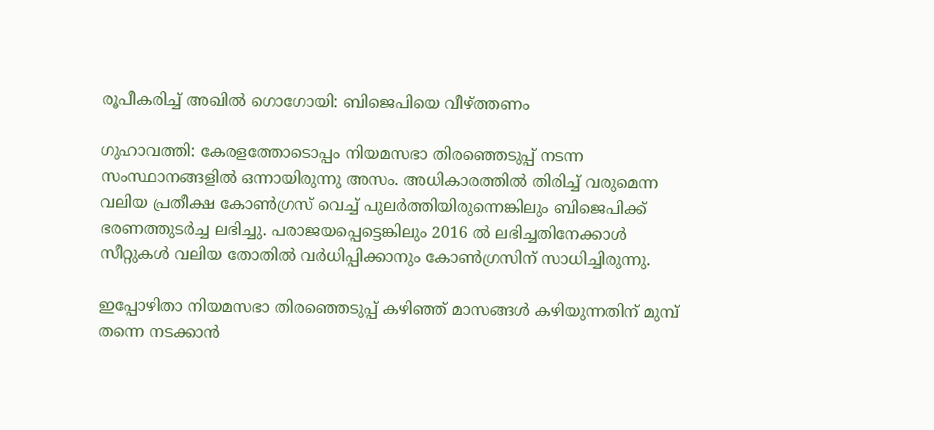രൂപീകരിച്ച് അഖിൽ ഗൊഗോയി: ബിജെപിയെ വീഴ്ത്തണം

ഗുഹാവത്തി: കേരളത്തോടൊപ്പം നിയമസഭാ തിരഞ്ഞെടുപ്പ് നടന്ന സംസ്ഥാനങ്ങളില്‍ ഒന്നായിരുന്നു അസം. അധികാരത്തില്‍ തിരിച്ച് വരുമെന്ന വലിയ പ്രതീക്ഷ കോണ്‍ഗ്രസ് വെച്ച് പുലര്‍ത്തിയിരുന്നെങ്കിലും ബിജെപിക്ക് ഭരണത്തുടര്‍ച്ച ലഭിച്ചു. പരാജയപ്പെട്ടെങ്കിലും 2016 ല്‍ ലഭിച്ചതിനേക്കാള്‍ സീറ്റുകള്‍ വലിയ തോതില്‍ വര്‍ധിപ്പിക്കാനും കോണ്‍ഗ്രസിന് സാധിച്ചിരുന്നു.

ഇപ്പോഴിതാ നിയമസഭാ തിരഞ്ഞെടുപ്പ് കഴിഞ്ഞ് മാസങ്ങള്‍ കഴിയുന്നതിന് മുമ്പ് തന്നെ നടക്കാന്‍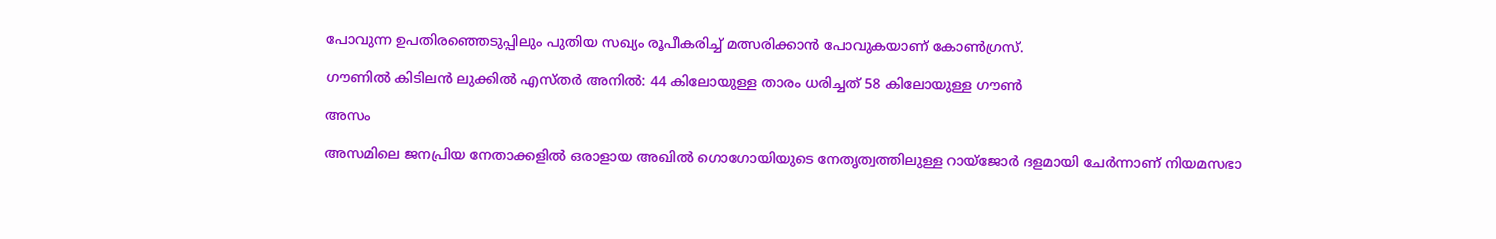പോവുന്ന ഉപതിരഞ്ഞെടുപ്പിലും പുതിയ സഖ്യം രൂപീകരിച്ച് മത്സരിക്കാന്‍ പോവുകയാണ് കോണ്‍ഗ്രസ്.

ഗൗണില്‍ കിടിലന്‍ ലുക്കില്‍ എസ്തര്‍ അനില്‍: 44 കിലോയുള്ള താരം ധരിച്ചത് 58 കിലോയുള്ള ഗൗണ്‍

അസം

അസമിലെ ജനപ്രിയ നേതാക്കളില്‍ ഒരാളായ അഖിൽ ഗൊഗോയിയുടെ നേതൃത്വത്തിലുള്ള റായ്ജോർ ദളമായി ചേര്‍ന്നാണ് നിയമസഭാ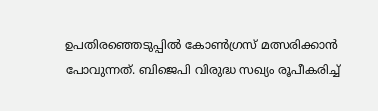ഉപതിരഞ്ഞെടുപ്പില്‍ കോണ്‍ഗ്രസ് മത്സരിക്കാന്‍ പോവുന്നത്. ബിജെപി വിരുദ്ധ സഖ്യം രൂപീകരിച്ച്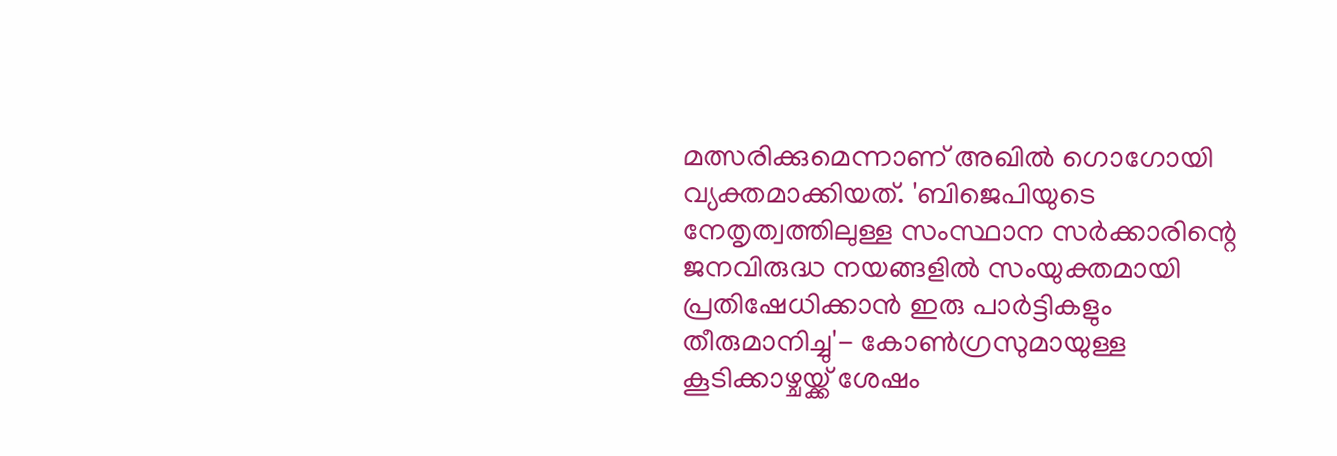മത്സരിക്കുമെന്നാണ് അഖില്‍ ഗൊഗോയി വ്യക്തമാക്കിയത്. 'ബിജെപിയുടെ നേതൃത്വത്തിലുള്ള സംസ്ഥാന സർക്കാരിന്റെ ജനവിരുദ്ധ നയങ്ങളിൽ സംയുക്തമായി പ്രതിഷേധിക്കാൻ ഇരു പാർട്ടികളും തീരുമാനിച്ചു'- കോണ്‍ഗ്രസുമായുള്ള കൂടിക്കാഴ്ചയ്ക്ക് ശേഷം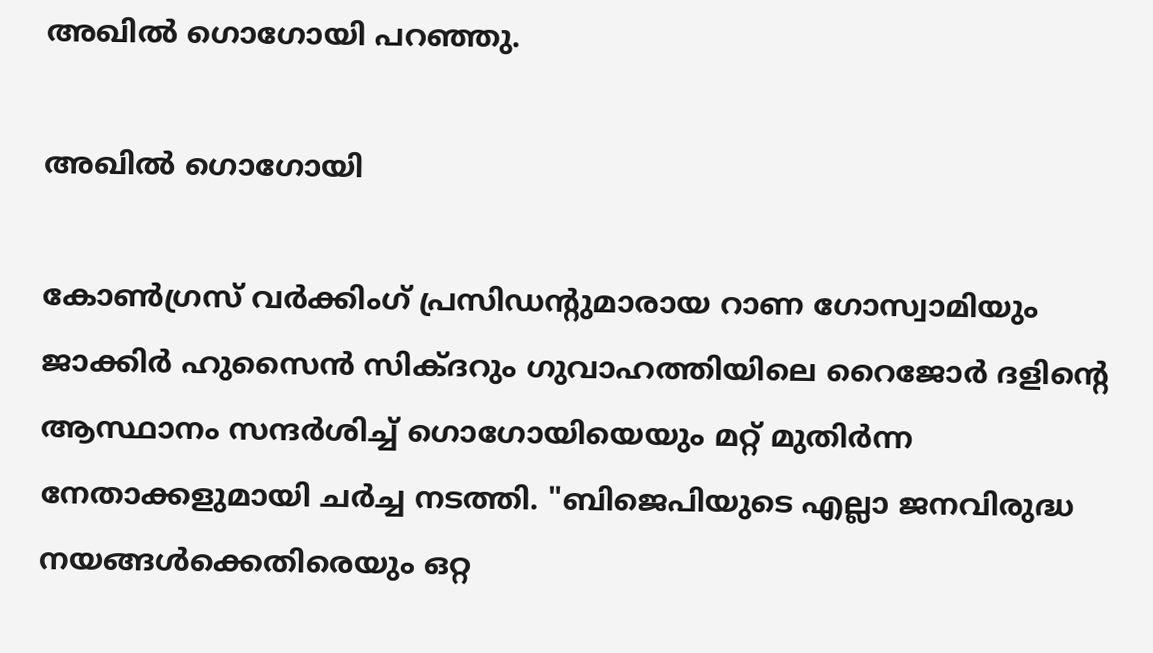അഖില്‍ ഗൊഗോയി പറഞ്ഞു.

അഖില്‍ ഗൊഗോയി

കോൺഗ്രസ് വർക്കിംഗ് പ്രസിഡന്റുമാരായ റാണ ഗോസ്വാമിയും ജാക്കിർ ഹുസൈൻ സിക്ദറും ഗുവാഹത്തിയിലെ റൈജോർ ദളിന്റെ ആസ്ഥാനം സന്ദർശിച്ച് ഗൊഗോയിയെയും മറ്റ് മുതിർന്ന നേതാക്കളുമായി ചര്‍ച്ച നടത്തി. "ബിജെപിയുടെ എല്ലാ ജനവിരുദ്ധ നയങ്ങൾക്കെതിരെയും ഒറ്റ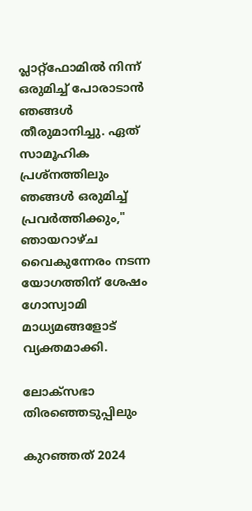പ്ലാറ്റ്ഫോമിൽ നിന്ന് ഒരുമിച്ച് പോരാടാൻ ഞങ്ങൾ തീരുമാനിച്ചു. ഏത് സാമൂഹിക പ്രശ്നത്തിലും ഞങ്ങൾ ഒരുമിച്ച് പ്രവർത്തിക്കും," ഞായറാഴ്ച വൈകുന്നേരം നടന്ന യോഗത്തിന് ശേഷം ഗോസ്വാമി മാധ്യമങ്ങളോട് വ്യക്തമാക്കി.

ലോക്സഭാ തിരഞ്ഞെടുപ്പിലും

കുറഞ്ഞത് 2024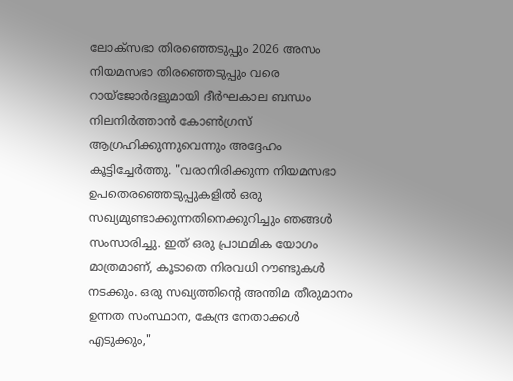ലോക്സഭാ തിരഞ്ഞെടുപ്പും 2026 അസം നിയമസഭാ തിരഞ്ഞെടുപ്പും വരെ റായ്ജോർദളുമായി ദീർഘകാല ബന്ധം നിലനിർത്താൻ കോൺഗ്രസ് ആഗ്രഹിക്കുന്നുവെന്നും അദ്ദേഹം കൂട്ടിച്ചേർത്തു. "വരാനിരിക്കുന്ന നിയമസഭാ ഉപതെരഞ്ഞെടുപ്പുകളിൽ ഒരു സഖ്യമുണ്ടാക്കുന്നതിനെക്കുറിച്ചും ഞങ്ങൾ സംസാരിച്ചു. ഇത് ഒരു പ്രാഥമിക യോഗം മാത്രമാണ്, കൂടാതെ നിരവധി റൗണ്ടുകൾ നടക്കും. ഒരു സഖ്യത്തിന്റെ അന്തിമ തീരുമാനം ഉന്നത സംസ്ഥാന, കേന്ദ്ര നേതാക്കൾ എടുക്കും,"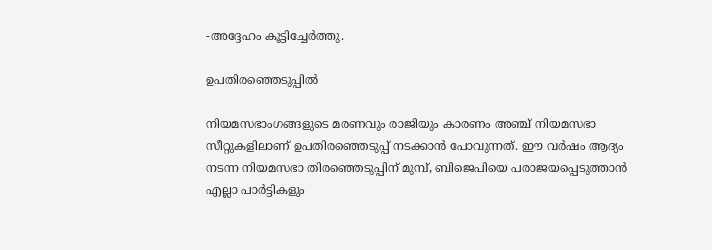-അദ്ദേഹം കൂട്ടിച്ചേര്‍ത്തു.

ഉപതിരഞ്ഞെടുപ്പില്‍

നിയമസഭാംഗങ്ങളുടെ മരണവും രാജിയും കാരണം അഞ്ച് നിയമസഭാ സീറ്റുകളിലാണ് ഉപതിരഞ്ഞെടുപ്പ് നടക്കാന്‍ പോവുന്നത്. ഈ വർഷം ആദ്യം നടന്ന നിയമസഭാ തിരഞ്ഞെടുപ്പിന് മുമ്പ്, ബിജെപിയെ പരാജയപ്പെടുത്താൻ എല്ലാ പാർട്ടികളും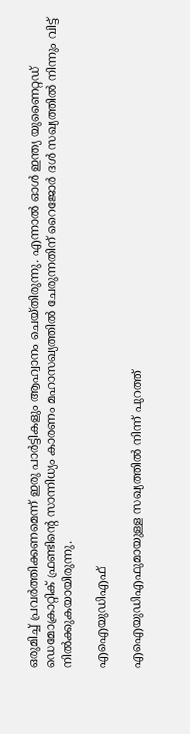ഒരുമിച്ച് പ്രവര്‍ത്തിക്കണമെന്ന് ഇരു പാർട്ടികളും ആഹ്വാനം ചെയ്തിരുന്നു. എന്നാൽ ഓൾ ഇന്ത്യ യുണൈറ്റഡ് ഡെമോക്രാറ്റിക് ഫ്രണ്ടിന്റെ സാന്നിധ്യം കാരണം മഹാസഖ്യത്തിൽ ചേരുന്നതിന് റൈജോർ ദൾ സഖ്യത്തില്‍ നിന്നും വിട്ട് നില്‍ക്കുകയായിരുന്നു.

എഐയുഡിഎഫ്

എഐയുഡിഎഫുമായുള്ള സഖ്യത്തില്‍ നിന്ന് പുറത്ത്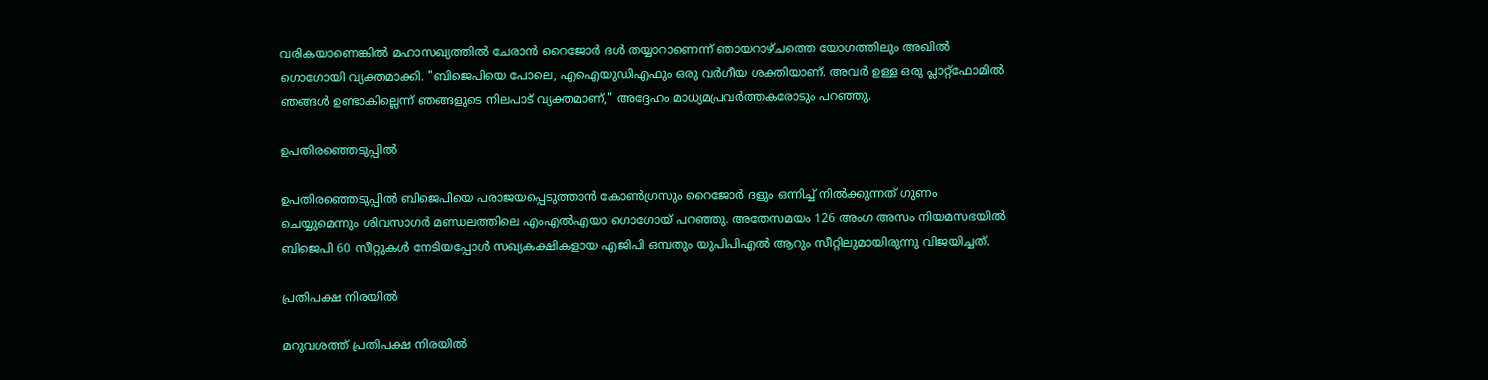വരികയാണെങ്കില്‍ മഹാസഖ്യത്തിൽ ചേരാൻ റൈജോർ ദൾ തയ്യാറാണെന്ന് ഞായറാഴ്ചത്തെ യോഗത്തിലും അഖില്‍ ഗൊഗോയി വ്യക്തമാക്കി. "ബിജെപിയെ പോലെ, എഐയുഡിഎഫും ഒരു വർഗീയ ശക്തിയാണ്. അവര്‍ ഉള്ള ഒരു പ്ലാറ്റ്ഫോമിൽ ഞങ്ങൾ ഉണ്ടാകില്ലെന്ന് ഞങ്ങളുടെ നിലപാട് വ്യക്തമാണ്," അദ്ദേഹം മാധ്യമപ്രവർത്തകരോടും പറഞ്ഞു.

ഉപതിരഞ്ഞെടുപ്പിൽ

ഉപതിരഞ്ഞെടുപ്പിൽ ബിജെപിയെ പരാജയപ്പെടുത്താൻ കോൺഗ്രസും റൈജോർ ദളും ഒന്നിച്ച് നിൽക്കുന്നത് ഗുണം ചെയ്യുമെന്നും ശിവസാഗർ മണ്ഡലത്തിലെ എംഎൽഎയാ ഗൊഗോയ് പറഞ്ഞു. അതേസമയം 126 അംഗ അസം നിയമസഭയിൽ ബിജെപി 60 സീറ്റുകൾ നേടിയപ്പോൾ സഖ്യകക്ഷികളായ എജിപി ഒമ്പതും യുപിപിഎൽ ആറും സീറ്റിലുമായിരുന്നു വിജയിച്ചത്.

പ്രതിപക്ഷ നിരയില്‍

മറുവശത്ത് പ്രതിപക്ഷ നിരയില്‍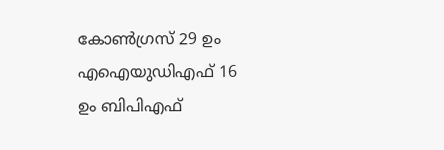കോൺഗ്രസ് 29 ഉം എഐയുഡിഎഫ് 16 ഉം ബിപിഎഫ്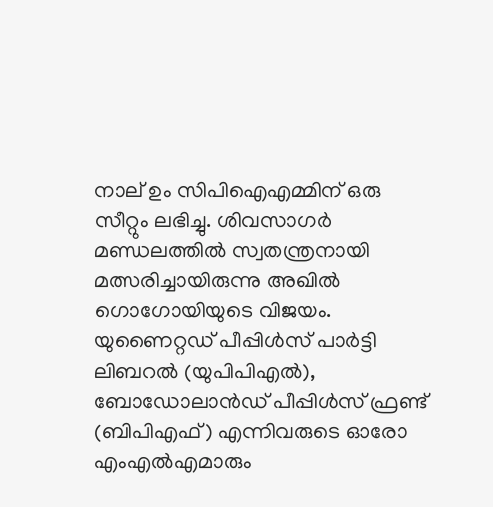നാല് ഉം സിപിഐഎമ്മിന് ഒരു സീറ്റും ലഭിച്ചു. ശിവസാഗർ മണ്ഡലത്തില്‍ സ്വതന്ത്രനായി മത്സരിച്ചായിരുന്നു അഖില്‍ ഗൊഗോയിയുടെ വിജയം. യുണൈറ്റഡ് പീപ്പിൾസ് പാർട്ടി ലിബറൽ (യുപിപിഎൽ), ബോഡോലാൻഡ് പീപ്പിൾസ് ഫ്രണ്ട് (ബിപിഎഫ്) എന്നിവരുടെ ഓരോ എംഎൽഎമാരും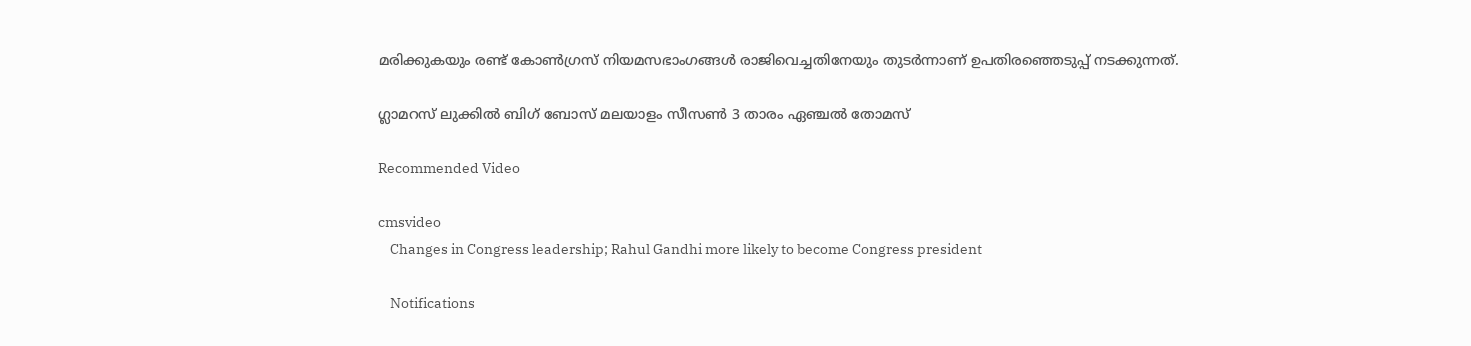മരിക്കുകയും രണ്ട് കോൺഗ്രസ് നിയമസഭാംഗങ്ങൾ രാജിവെച്ചതിനേയും തുടര്‍ന്നാണ് ഉപതിരഞ്ഞെടുപ്പ് നടക്കുന്നത്.

ഗ്ലാമറസ് ലുക്കില്‍ ബിഗ് ബോസ് മലയാളം സീസണ്‍ 3 താരം ഏഞ്ചല്‍ തോമസ്

Recommended Video

cmsvideo
    Changes in Congress leadership; Rahul Gandhi more likely to become Congress president

    Notifications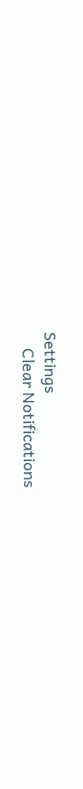Settings
    Clear Notifications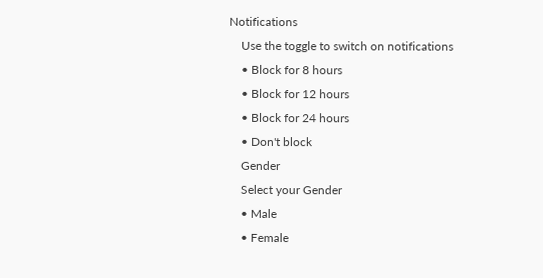Notifications
    Use the toggle to switch on notifications
    • Block for 8 hours
    • Block for 12 hours
    • Block for 24 hours
    • Don't block
    Gender
    Select your Gender
    • Male
    • Female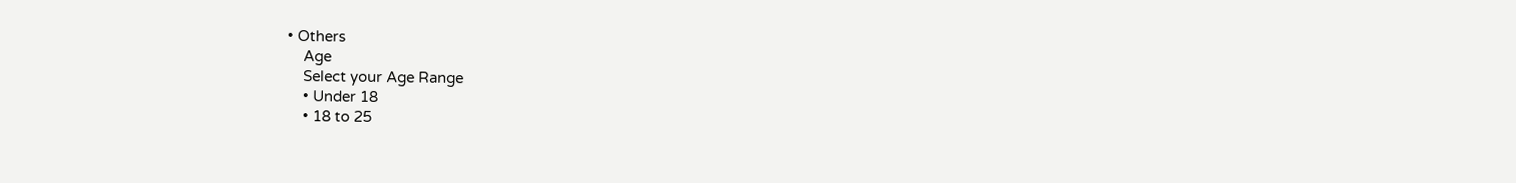• Others
    Age
    Select your Age Range
    • Under 18
    • 18 to 25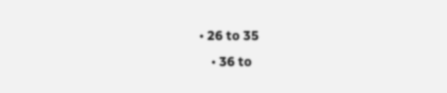• 26 to 35
    • 36 to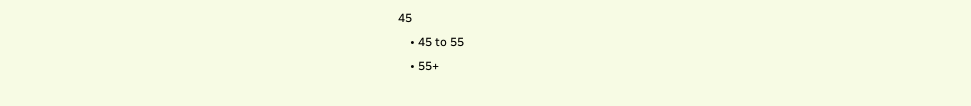45
    • 45 to 55
    • 55+